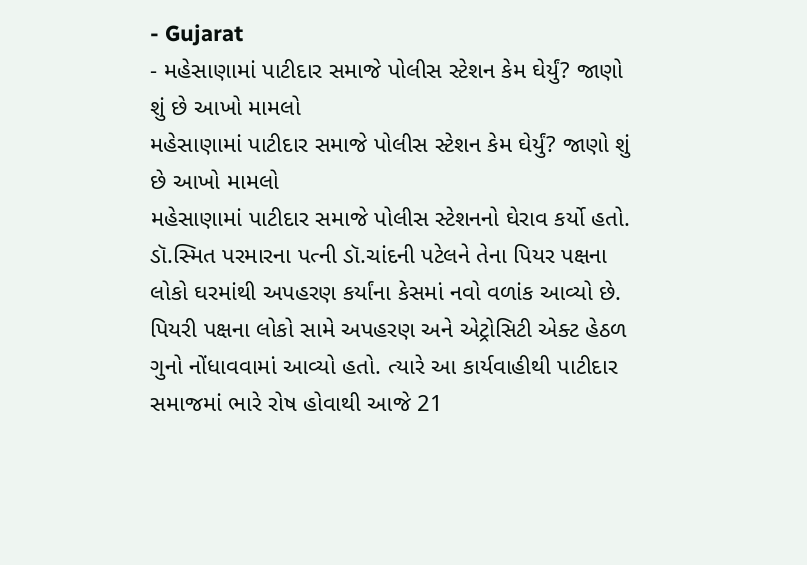- Gujarat
- મહેસાણામાં પાટીદાર સમાજે પોલીસ સ્ટેશન કેમ ઘેર્યું? જાણો શું છે આખો મામલો
મહેસાણામાં પાટીદાર સમાજે પોલીસ સ્ટેશન કેમ ઘેર્યું? જાણો શું છે આખો મામલો
મહેસાણામાં પાટીદાર સમાજે પોલીસ સ્ટેશનનો ઘેરાવ કર્યો હતો. ડૉ.સ્મિત પરમારના પત્ની ડૉ.ચાંદની પટેલને તેના પિયર પક્ષના લોકો ઘરમાંથી અપહરણ કર્યાંના કેસમાં નવો વળાંક આવ્યો છે. પિયરી પક્ષના લોકો સામે અપહરણ અને એટ્રોસિટી એક્ટ હેઠળ ગુનો નોંધાવવામાં આવ્યો હતો. ત્યારે આ કાર્યવાહીથી પાટીદાર સમાજમાં ભારે રોષ હોવાથી આજે 21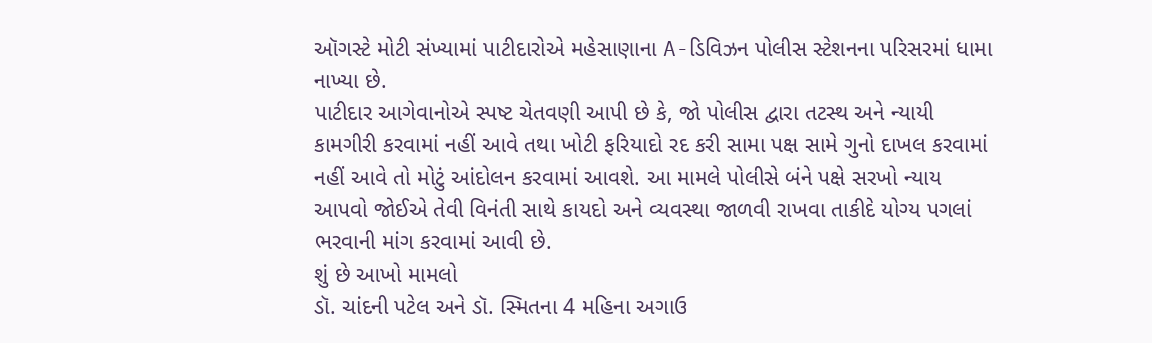ઑગસ્ટે મોટી સંખ્યામાં પાટીદારોએ મહેસાણાના A-ડિવિઝન પોલીસ સ્ટેશનના પરિસરમાં ધામા નાખ્યા છે.
પાટીદાર આગેવાનોએ સ્પષ્ટ ચેતવણી આપી છે કે, જો પોલીસ દ્વારા તટસ્થ અને ન્યાયી કામગીરી કરવામાં નહીં આવે તથા ખોટી ફરિયાદો રદ કરી સામા પક્ષ સામે ગુનો દાખલ કરવામાં નહીં આવે તો મોટું આંદોલન કરવામાં આવશે. આ મામલે પોલીસે બંને પક્ષે સરખો ન્યાય આપવો જોઈએ તેવી વિનંતી સાથે કાયદો અને વ્યવસ્થા જાળવી રાખવા તાકીદે યોગ્ય પગલાં ભરવાની માંગ કરવામાં આવી છે.
શું છે આખો મામલો
ડૉ. ચાંદની પટેલ અને ડૉ. સ્મિતના 4 મહિના અગાઉ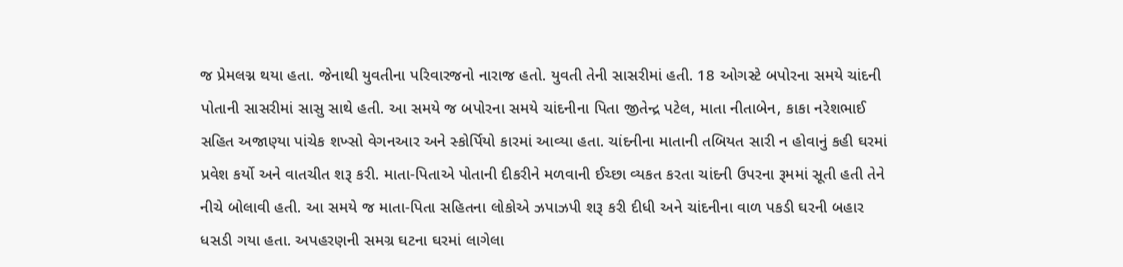જ પ્રેમલગ્ન થયા હતા. જેનાથી યુવતીના પરિવારજનો નારાજ હતો. યુવતી તેની સાસરીમાં હતી. 18 ઓગસ્ટે બપોરના સમયે ચાંદની પોતાની સાસરીમાં સાસુ સાથે હતી. આ સમયે જ બપોરના સમયે ચાંદનીના પિતા જીતેન્દ્ર પટેલ, માતા નીતાબેન, કાકા નરેશભાઈ સહિત અજાણ્યા પાંચેક શખ્સો વેગનઆર અને સ્કોર્પિયો કારમાં આવ્યા હતા. ચાંદનીના માતાની તબિયત સારી ન હોવાનું કહી ઘરમાં પ્રવેશ કર્યો અને વાતચીત શરૂ કરી. માતા-પિતાએ પોતાની દીકરીને મળવાની ઈચ્છા વ્યકત કરતા ચાંદની ઉપરના રૂમમાં સૂતી હતી તેને નીચે બોલાવી હતી. આ સમયે જ માતા-પિતા સહિતના લોકોએ ઝપાઝપી શરૂ કરી દીધી અને ચાંદનીના વાળ પકડી ઘરની બહાર ધસડી ગયા હતા. અપહરણની સમગ્ર ઘટના ઘરમાં લાગેલા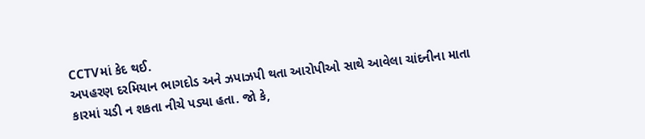CCTVમાં કેદ થઈ.
અપહરણ દરમિયાન ભાગદોડ અને ઝપાઝપી થતા આરોપીઓ સાથે આવેલા ચાંદનીના માતા કારમાં ચડી ન શકતા નીચે પડ્યા હતા. જો કે,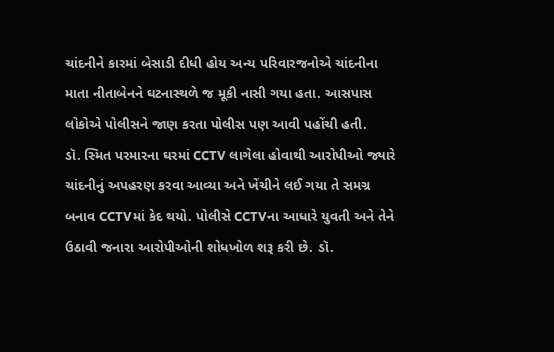ચાંદનીને કારમાં બેસાડી દીધી હોય અન્ય પરિવારજનોએ ચાંદનીના માતા નીતાબેનને ઘટનાસ્થળે જ મૂકી નાસી ગયા હતા. આસપાસ લોકોએ પોલીસને જાણ કરતા પોલીસ પણ આવી પહોંચી હતી.
ડૉ. સ્મિત પરમારના ઘરમાં CCTV લાગેલા હોવાથી આરોપીઓ જ્યારે ચાંદનીનું અપહરણ કરવા આવ્યા અને ખેંચીને લઈ ગયા તે સમગ્ર બનાવ CCTVમાં કેદ થયો. પોલીસે CCTVના આધારે યુવતી અને તેને ઉઠાવી જનારા આરોપીઓની શોધખોળ શરૂ કરી છે. ડૉ.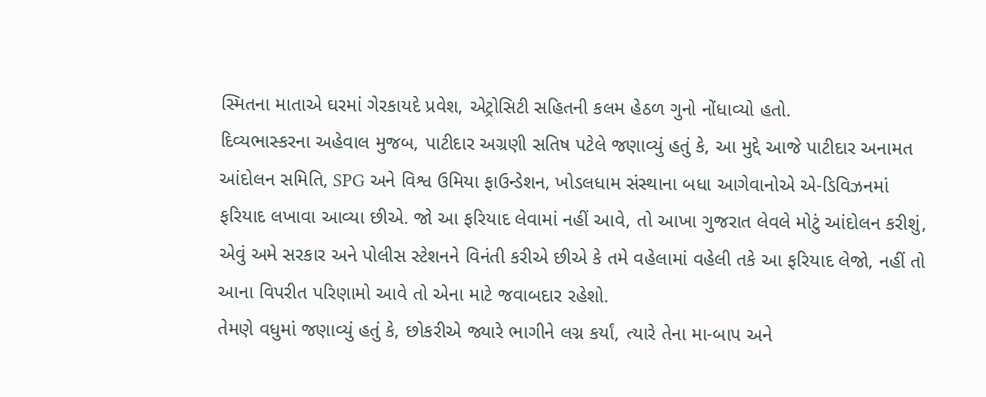સ્મિતના માતાએ ઘરમાં ગેરકાયદે પ્રવેશ, એટ્રોસિટી સહિતની કલમ હેઠળ ગુનો નોંધાવ્યો હતો.
દિવ્યભાસ્કરના અહેવાલ મુજબ, પાટીદાર અગ્રણી સતિષ પટેલે જણાવ્યું હતું કે, આ મુદ્દે આજે પાટીદાર અનામત આંદોલન સમિતિ, SPG અને વિશ્વ ઉમિયા ફાઉન્ડેશન, ખોડલધામ સંસ્થાના બધા આગેવાનોએ એ-ડિવિઝનમાં ફરિયાદ લખાવા આવ્યા છીએ. જો આ ફરિયાદ લેવામાં નહીં આવે, તો આખા ગુજરાત લેવલે મોટું આંદોલન કરીશું, એવું અમે સરકાર અને પોલીસ સ્ટેશનને વિનંતી કરીએ છીએ કે તમે વહેલામાં વહેલી તકે આ ફરિયાદ લેજો, નહીં તો આના વિપરીત પરિણામો આવે તો એના માટે જવાબદાર રહેશો.
તેમણે વધુમાં જણાવ્યું હતું કે, છોકરીએ જ્યારે ભાગીને લગ્ન કર્યાં, ત્યારે તેના મા-બાપ અને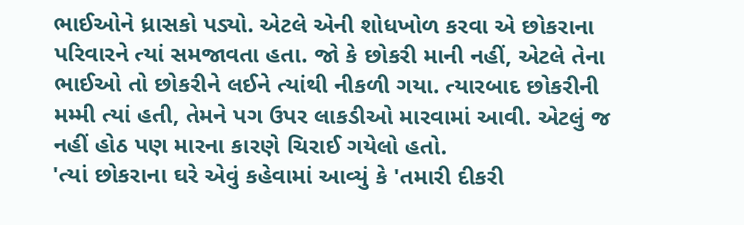ભાઈઓને ધ્રાસકો પડ્યો. એટલે એની શોધખોળ કરવા એ છોકરાના પરિવારને ત્યાં સમજાવતા હતા. જો કે છોકરી માની નહીં, એટલે તેના ભાઈઓ તો છોકરીને લઈને ત્યાંથી નીકળી ગયા. ત્યારબાદ છોકરીની મમ્મી ત્યાં હતી, તેમને પગ ઉપર લાકડીઓ મારવામાં આવી. એટલું જ નહીં હોઠ પણ મારના કારણે ચિરાઈ ગયેલો હતો.
'ત્યાં છોકરાના ઘરે એવું કહેવામાં આવ્યું કે 'તમારી દીકરી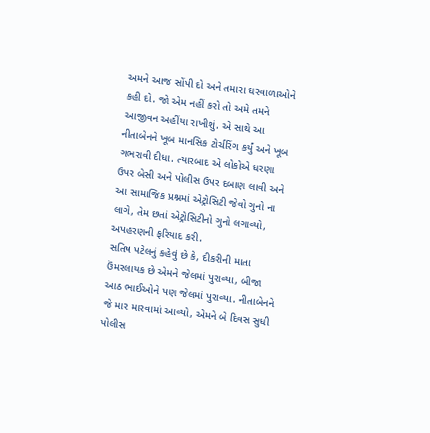અમને આજ સોંપી દો અને તમારા ઘરવાળાઓને કહી દો. જો એમ નહીં કરો તો અમે તમને આજીવન અહીંયા રાખીશું. એ સાથે આ નીતાબેનને ખૂબ માનસિક ટોર્ચરિંગ કર્યું અને ખૂબ ગભરાવી દીધા. ત્યારબાદ એ લોકોએ ધરણા ઉપર બેસી અને પોલીસ ઉપર દબાણ લાવી અને આ સામાજિક પ્રશ્નમાં એટ્રોસિટી જેવો ગુનો ના લાગે, તેમ છતાં એટ્રોસિટીનો ગુનો લગાવ્યો, અપહરણની ફરિયાદ કરી.
સતિષ પટેલનું કહેવું છે કે, દીકરીની માતા ઉંમરલાયક છે એમને જેલમાં પુરાવ્યા, બીજા આઠ ભાઈઓને પણ જેલમાં પુરાવ્યા. નીતાબેનને જે માર મારવામાં આવ્યો, એમને બે દિવસ સુધી પોલીસ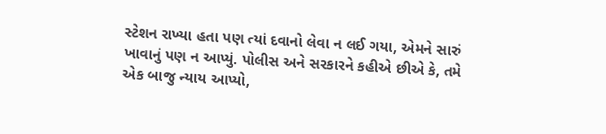સ્ટેશન રાખ્યા હતા પણ ત્યાં દવાનો લેવા ન લઈ ગયા, એમને સારું ખાવાનું પણ ન આપ્યું. પોલીસ અને સરકારને કહીએ છીએ કે, તમે એક બાજુ ન્યાય આપ્યો,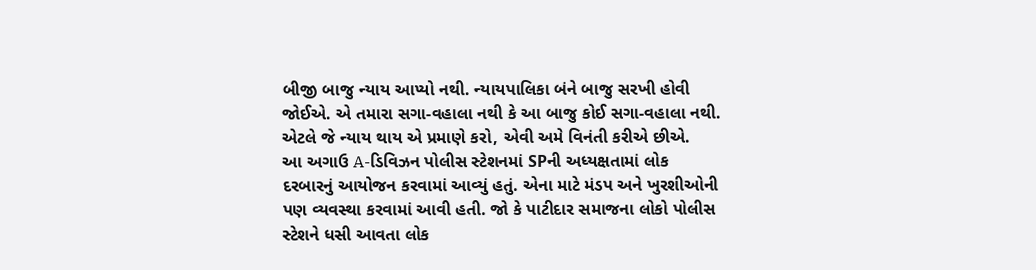બીજી બાજુ ન્યાય આપ્યો નથી. ન્યાયપાલિકા બંને બાજુ સરખી હોવી જોઈએ. એ તમારા સગા-વહાલા નથી કે આ બાજુ કોઈ સગા-વહાલા નથી. એટલે જે ન્યાય થાય એ પ્રમાણે કરો, એવી અમે વિનંતી કરીએ છીએ.
આ અગાઉ A-ડિવિઝન પોલીસ સ્ટેશનમાં SPની અધ્યક્ષતામાં લોક દરબારનું આયોજન કરવામાં આવ્યું હતું. એના માટે મંડપ અને ખુરશીઓની પણ વ્યવસ્થા કરવામાં આવી હતી. જો કે પાટીદાર સમાજના લોકો પોલીસ સ્ટેશને ધસી આવતા લોક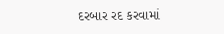દરબાર રદ કરવામાં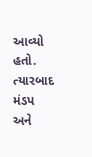આવ્યો હતો. ત્યારબાદ મંડપ અને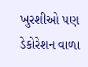ખુરશીઓ પણ ડેકોરેશન વાળા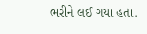ભરીને લઈ ગયા હતા.